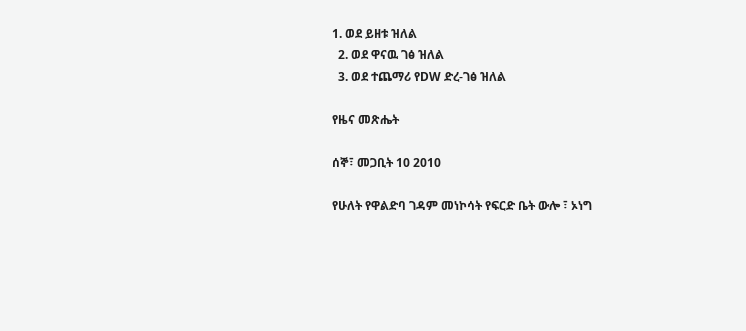1. ወደ ይዘቱ ዝለል
  2. ወደ ዋናዉ ገፅ ዝለል
  3. ወደ ተጨማሪ የDW ድረ-ገፅ ዝለል

የዜና መጽሔት

ሰኞ፣ መጋቢት 10 2010

የሁለት የዋልድባ ገዳም መነኮሳት የፍርድ ቤት ውሎ ፣ ኦነግ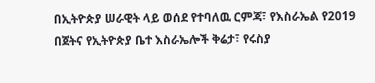በኢትዮጵያ ሠራዊት ላይ ወሰደ የተባለዉ ርምጃ፣ የእስራኤል የ2019 በጀትና የኢትዮጵያ ቤተ እስራኤሎች ቅሬታ፣ የሩስያ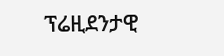ፕሬዚደንታዊ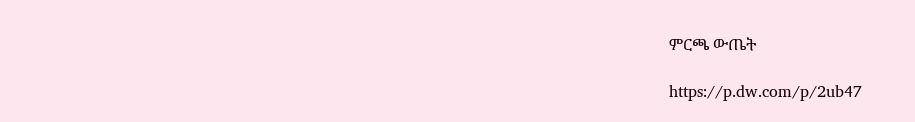ምርጫ ውጤት

https://p.dw.com/p/2ub47